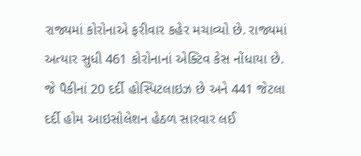રાજ્યમાં કોરોનાએ ફરીવાર કહેર મચાવ્યો છે. રાજ્યમાં અત્યાર સુધી 461 કોરોનાનાં એક્ટિવ કેસ નોંધાયા છે. જે પૈકીનાં 20 દર્દી હોસ્પિટલાઇઝ છે અને 441 જેટલા દર્દી હોમ આઇસોલેશન હેઠળ સારવાર લઈ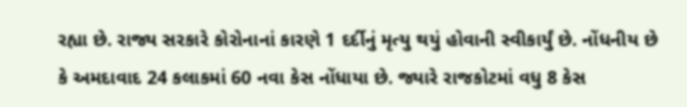રહ્યા છે. રાજ્ય સરકારે કોરોનાનાં કારણે 1 દર્દીનું મૃત્યુ થયું હોવાની સ્વીકાર્યું છે. નોંધનીય છે કે અમદાવાદ 24 કલાકમાં 60 નવા કેસ નોંધાયા છે. જ્યારે રાજકોટમાં વધુ 8 કેસ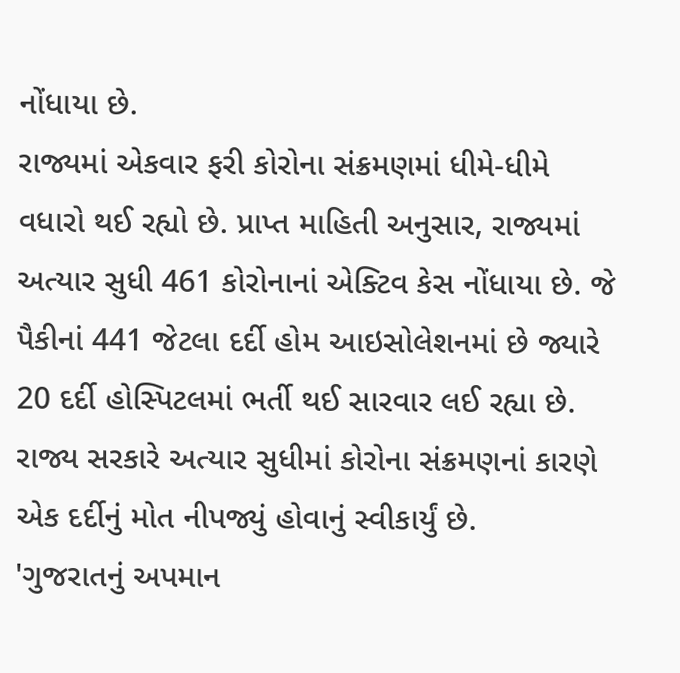નોંધાયા છે.
રાજ્યમાં એકવાર ફરી કોરોના સંક્રમણમાં ધીમે-ધીમે વધારો થઈ રહ્યો છે. પ્રાપ્ત માહિતી અનુસાર, રાજ્યમાં અત્યાર સુધી 461 કોરોનાનાં એક્ટિવ કેસ નોંધાયા છે. જે પૈકીનાં 441 જેટલા દર્દી હોમ આઇસોલેશનમાં છે જ્યારે 20 દર્દી હોસ્પિટલમાં ભર્તી થઈ સારવાર લઈ રહ્યા છે. રાજ્ય સરકારે અત્યાર સુધીમાં કોરોના સંક્રમણનાં કારણે એક દર્દીનું મોત નીપજ્યું હોવાનું સ્વીકાર્યું છે.
'ગુજરાતનું અપમાન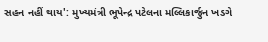સહન નહીં થાય': મુખ્યમંત્રી ભૂપેન્દ્ર પટેલના મલ્લિકાર્જુન ખડગે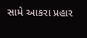સામે આકરા પ્રહાર